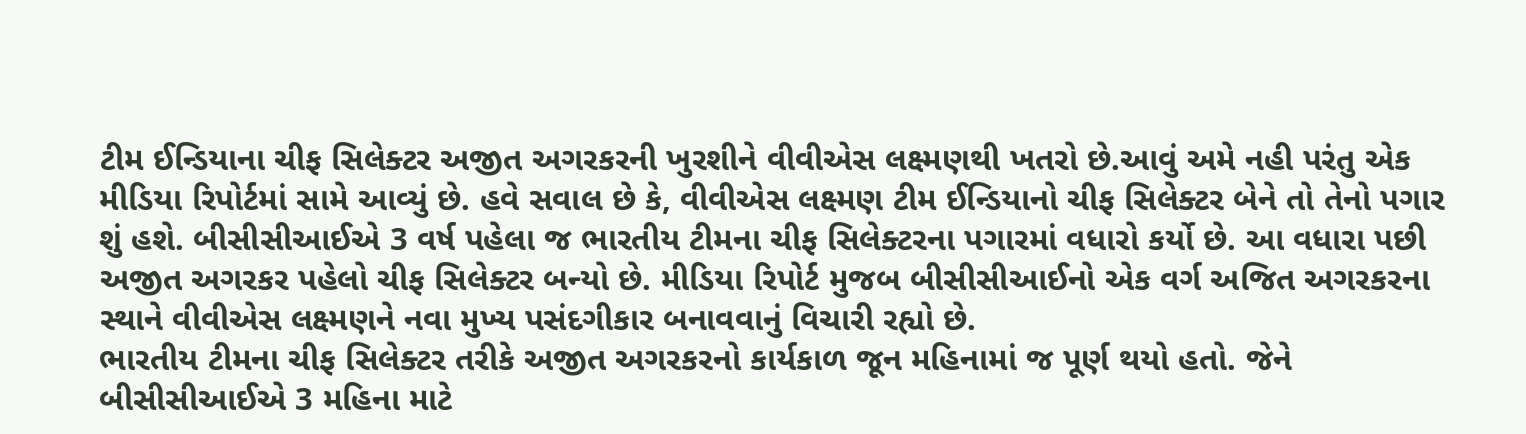ટીમ ઈન્ડિયાના ચીફ સિલેક્ટર અજીત અગરકરની ખુરશીને વીવીએસ લક્ષ્મણથી ખતરો છે.આવું અમે નહી પરંતુ એક મીડિયા રિપોર્ટમાં સામે આવ્યું છે. હવે સવાલ છે કે, વીવીએસ લક્ષ્મણ ટીમ ઈન્ડિયાનો ચીફ સિલેક્ટર બેને તો તેનો પગાર શું હશે. બીસીસીઆઈએ 3 વર્ષ પહેલા જ ભારતીય ટીમના ચીફ સિલેક્ટરના પગારમાં વધારો કર્યો છે. આ વધારા પછી અજીત અગરકર પહેલો ચીફ સિલેક્ટર બન્યો છે. મીડિયા રિપોર્ટ મુજબ બીસીસીઆઈનો એક વર્ગ અજિત અગરકરના સ્થાને વીવીએસ લક્ષ્મણને નવા મુખ્ય પસંદગીકાર બનાવવાનું વિચારી રહ્યો છે.
ભારતીય ટીમના ચીફ સિલેક્ટર તરીકે અજીત અગરકરનો કાર્યકાળ જૂન મહિનામાં જ પૂર્ણ થયો હતો. જેને બીસીસીઆઈએ 3 મહિના માટે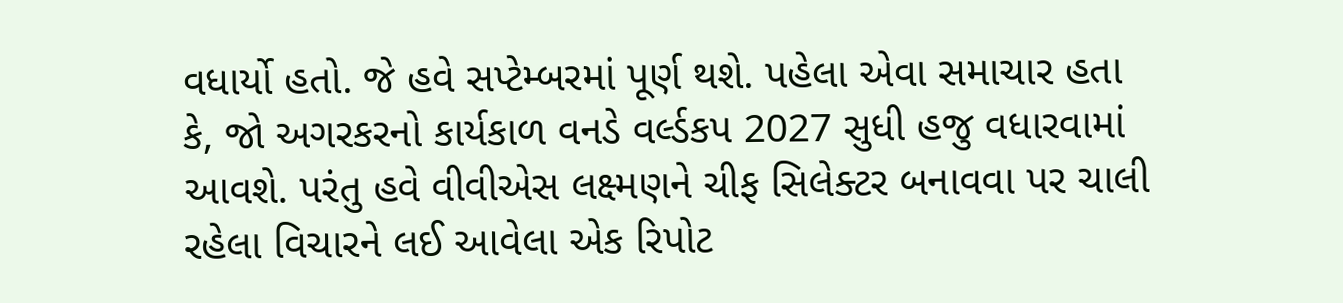વધાર્યો હતો. જે હવે સપ્ટેમ્બરમાં પૂર્ણ થશે. પહેલા એવા સમાચાર હતા કે, જો અગરકરનો કાર્યકાળ વનડે વર્લ્ડકપ 2027 સુધી હજુ વધારવામાં આવશે. પરંતુ હવે વીવીએસ લક્ષ્મણને ચીફ સિલેક્ટર બનાવવા પર ચાલી રહેલા વિચારને લઈ આવેલા એક રિપોટ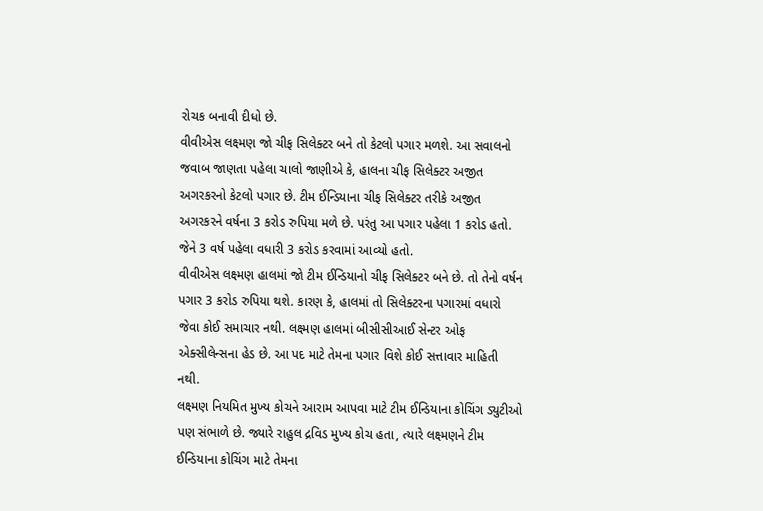રોચક બનાવી દીધો છે.
વીવીએસ લક્ષ્મણ જો ચીફ સિલેક્ટર બને તો કેટલો પગાર મળશે. આ સવાલનો જવાબ જાણતા પહેલા ચાલો જાણીએ કે, હાલના ચીફ સિલેક્ટર અજીત અગરકરનો કેટલો પગાર છે. ટીમ ઈન્ડિયાના ચીફ સિલેક્ટર તરીકે અજીત અગરકરને વર્ષના 3 કરોડ રુપિયા મળે છે. પરંતુ આ પગાર પહેલા 1 કરોડ હતો. જેને 3 વર્ષ પહેલા વધારી 3 કરોડ કરવામાં આવ્યો હતો.
વીવીએસ લક્ષ્મણ હાલમાં જો ટીમ ઈન્ડિયાનો ચીફ સિલેક્ટર બને છે. તો તેનો વર્ષન પગાર 3 કરોડ રુપિયા થશે. કારણ કે, હાલમાં તો સિલેક્ટરના પગારમાં વધારો જેવા કોઈ સમાચાર નથી. લક્ષ્મણ હાલમાં બીસીસીઆઈ સેન્ટર ઓફ એક્સીલેન્સના હેડ છે. આ પદ માટે તેમના પગાર વિશે કોઈ સત્તાવાર માહિતી નથી.
લક્ષ્મણ નિયમિત મુખ્ય કોચને આરામ આપવા માટે ટીમ ઈન્ડિયાના કોચિંગ ડ્યુટીઓ પણ સંભાળે છે. જ્યારે રાહુલ દ્રવિડ મુખ્ય કોચ હતા, ત્યારે લક્ષ્મણને ટીમ ઈન્ડિયાના કોચિંગ માટે તેમના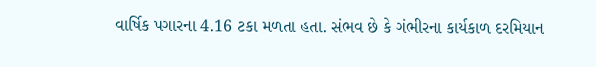વાર્ષિક પગારના 4.16 ટકા મળતા હતા. સંભવ છે કે ગંભીરના કાર્યકાળ દરમિયાન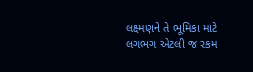લક્ષ્મણને તે ભૂમિકા માટે લગભગ એટલી જ રકમ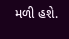મળી હશે.